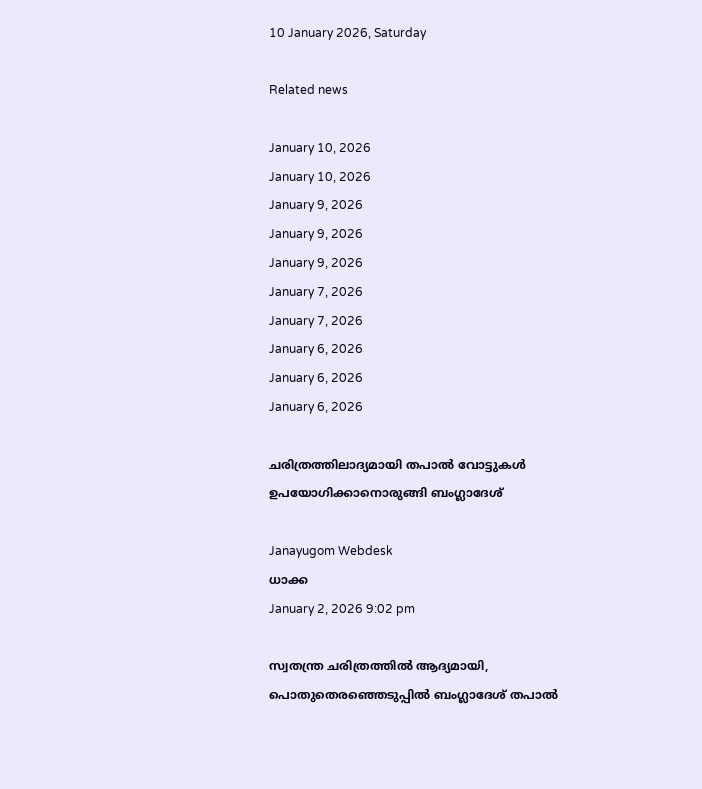10 January 2026, Saturday

Related news

January 10, 2026
January 10, 2026
January 9, 2026
January 9, 2026
January 9, 2026
January 7, 2026
January 7, 2026
January 6, 2026
January 6, 2026
January 6, 2026

ചരിത്രത്തിലാദ്യമായി തപാല്‍ വോട്ടുകള്‍ ഉപയോഗിക്കാനൊരുങ്ങി ബംഗ്ലാദേശ്

Janayugom Webdesk
ധാക്ക
January 2, 2026 9:02 pm

സ്വതന്ത്ര ചരിത്രത്തിൽ ആദ്യമായി, പൊതുതെരഞ്ഞെടുപ്പില്‍ ബംഗ്ലാദേശ് തപാല്‍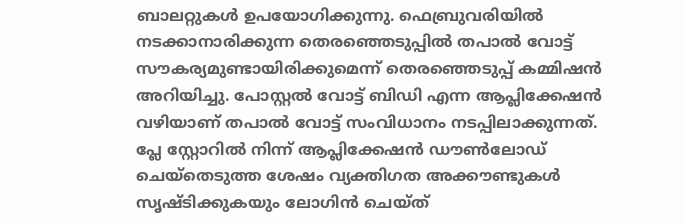ബാലറ്റുകള്‍ ഉപയോഗിക്കുന്നു. ഫെബ്രുവരിയില്‍ നടക്കാനാരിക്കുന്ന തെരഞ്ഞെടുപ്പില്‍ തപാല്‍ വോട്ട് സൗകര്യമുണ്ടായിരിക്കുമെന്ന് തെരഞ്ഞെടുപ്പ് കമ്മിഷന്‍ അറിയിച്ചു. പോസ്റ്റല്‍ വോട്ട് ബിഡി എന്ന ആപ്ലിക്കേഷന്‍ വഴിയാണ് തപാല്‍ വോട്ട് സംവിധാനം നടപ്പിലാക്കുന്നത്. പ്ലേ സ്റ്റോറില്‍ നിന്ന് ആപ്ലിക്കേഷന്‍ ഡൗണ്‍ലോഡ് ചെയ്തെടുത്ത ശേഷം വ്യക്തിഗത അക്കൗണ്ടുകൾ സൃഷ്ടിക്കുകയും ലോഗിന്‍ ചെയ്ത്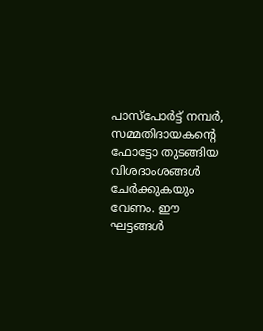പാസ്‌പോർട്ട് നമ്പർ, സമ്മതിദായകന്റെ ഫോട്ടോ തുടങ്ങിയ വിശദാംശങ്ങൾ ചേർക്കുകയും വേണം. ഈ ഘട്ടങ്ങൾ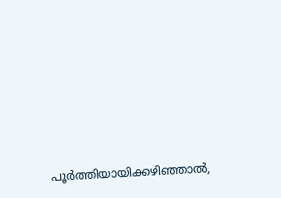പൂർത്തിയായിക്കഴിഞ്ഞാൽ,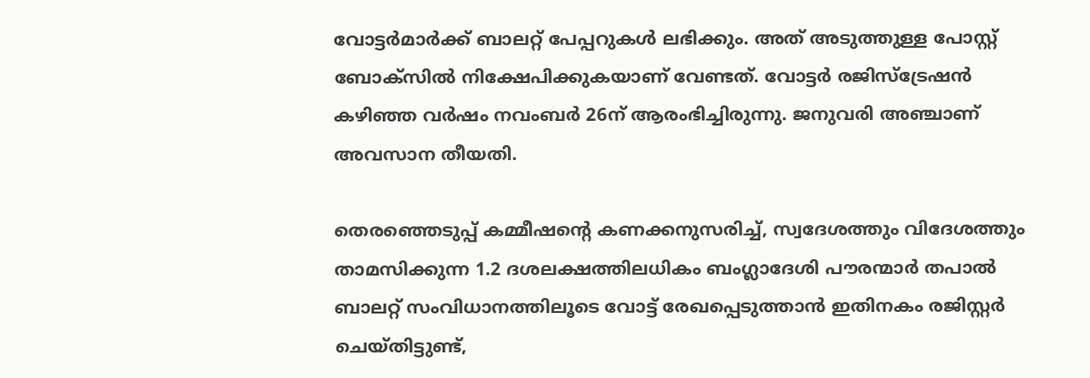വോട്ടർമാർക്ക് ബാലറ്റ് പേപ്പറുകൾ ലഭിക്കും. അത് അടുത്തുള്ള പോസ്റ്റ് ബോക്സിൽ നിക്ഷേപിക്കുകയാണ് വേണ്ടത്. വോട്ടർ രജിസ്ട്രേഷൻ കഴിഞ്ഞ വര്‍ഷം നവംബര്‍ 26ന് ആരംഭിച്ചിരുന്നു. ജനുവരി‍ അഞ്ചാണ് അവസാന തീയതി.

തെരഞ്ഞെടുപ്പ് കമ്മീഷന്റെ കണക്കനുസരിച്ച്, സ്വദേശത്തും വിദേശത്തും താമസിക്കുന്ന 1.2 ദശലക്ഷത്തിലധികം ബംഗ്ലാദേശി പൗരന്മാർ തപാല്‍ ബാലറ്റ് സംവിധാനത്തിലൂടെ വോട്ട് രേഖപ്പെടുത്താൻ ഇതിനകം രജിസ്റ്റർ ചെയ്തിട്ടുണ്ട്,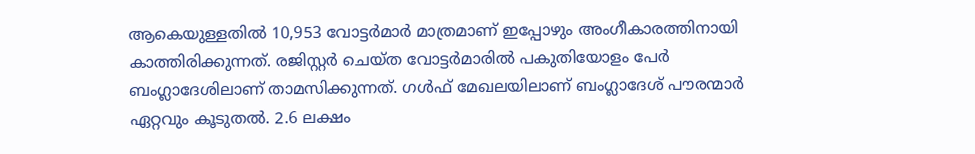ആകെയുള്ളതിൽ 10,953 വോട്ടർമാർ മാത്രമാണ് ഇപ്പോഴും അംഗീകാരത്തിനായി കാത്തിരിക്കുന്നത്. രജിസ്റ്റർ ചെയ്ത വോട്ടർമാരിൽ പകുതിയോളം പേർ ബംഗ്ലാദേശിലാണ് താമസിക്കുന്നത്. ഗൾഫ് മേഖലയിലാണ് ബംഗ്ലാദേശ് പൗരന്മാര്‍ ഏറ്റവും കൂടുതല്‍. 2.6 ലക്ഷം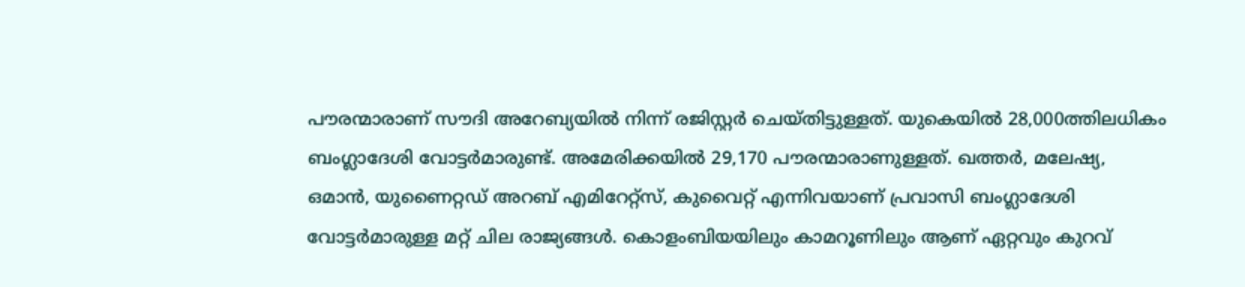പൗരന്മാരാണ് സൗദി അറേബ്യയില്‍ നിന്ന് രജിസ്റ്റര്‍ ചെയ്തിട്ടുള്ളത്. യുകെയില്‍ 28,000ത്തിലധികം ബംഗ്ലാദേശി വോട്ടർമാരുണ്ട്. അമേരിക്കയിൽ 29,170 പൗരന്മാരാണുള്ളത്. ഖത്തർ, മലേഷ്യ, ഒമാൻ, യുണൈറ്റഡ് അറബ് എമിറേറ്റ്സ്, കുവൈറ്റ് എന്നിവയാണ് പ്രവാസി ബംഗ്ലാദേശി വോട്ടർമാരുള്ള മറ്റ് ചില രാജ്യങ്ങൾ. കൊളംബിയയിലും കാമറൂണിലും ആണ് ഏറ്റവും കുറവ്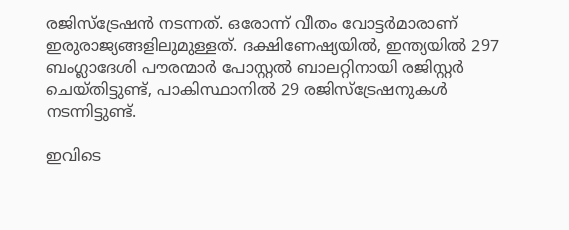രജിസ്ട്രേഷന്‍ നടന്നത്. ഒരോന്ന് വീതം വോട്ടര്‍മാരാണ് ഇരുരാജ്യങ്ങളിലുമുള്ളത്. ദക്ഷിണേഷ്യയിൽ, ഇന്ത്യയിൽ 297 ബംഗ്ലാദേശി പൗരന്മാർ പോസ്റ്റൽ ബാലറ്റിനായി രജിസ്റ്റർ ചെയ്തിട്ടുണ്ട്, പാകിസ്ഥാനിൽ 29 രജിസ്ട്രേഷനുകൾ നടന്നിട്ടുണ്ട്.

ഇവിടെ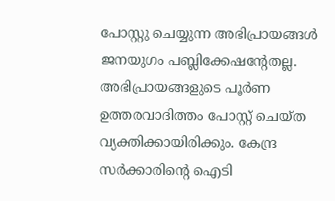പോസ്റ്റു ചെയ്യുന്ന അഭിപ്രായങ്ങള്‍ ജനയുഗം പബ്ലിക്കേഷന്റേതല്ല. അഭിപ്രായങ്ങളുടെ പൂര്‍ണ ഉത്തരവാദിത്തം പോസ്റ്റ് ചെയ്ത വ്യക്തിക്കായിരിക്കും. കേന്ദ്ര സര്‍ക്കാരിന്റെ ഐടി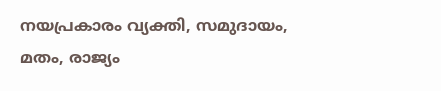നയപ്രകാരം വ്യക്തി, സമുദായം, മതം, രാജ്യം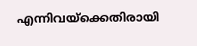എന്നിവയ്‌ക്കെതിരായി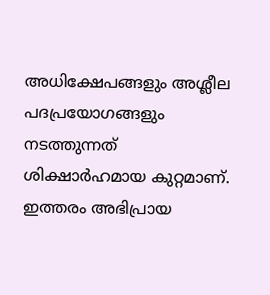അധിക്ഷേപങ്ങളും അശ്ലീല പദപ്രയോഗങ്ങളും നടത്തുന്നത് ശിക്ഷാര്‍ഹമായ കുറ്റമാണ്. ഇത്തരം അഭിപ്രായ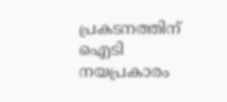പ്രകടനത്തിന് ഐടി നയപ്രകാരം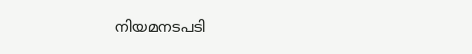നിയമനടപടി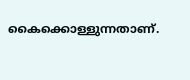കൈക്കൊള്ളുന്നതാണ്.